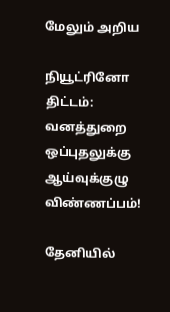மேலும் அறிய

நியூட்ரினோ திட்டம்: வனத்துறை ஒப்புதலுக்கு ஆய்வுக்குழு விண்ணப்பம்!

தேனியில்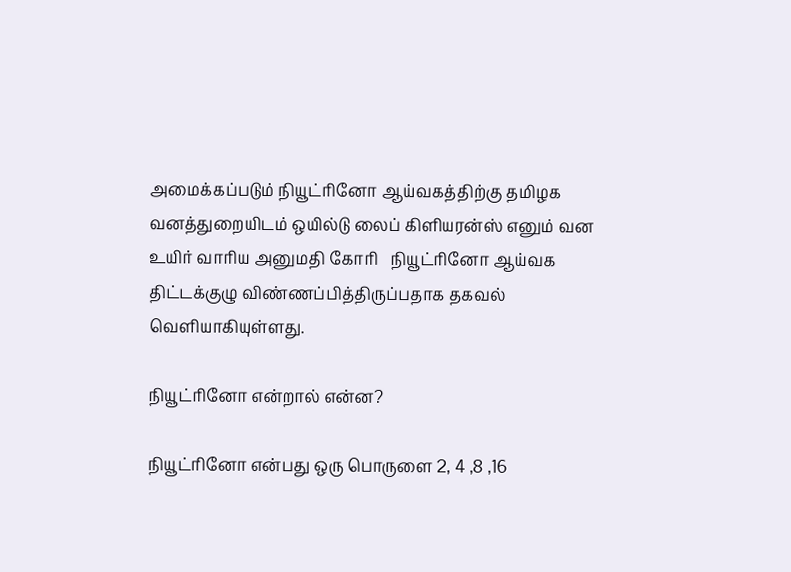அமைக்கப்படும் நியூட்ரினோ ஆய்வகத்திற்கு தமிழக வனத்துறையிடம் ஒயில்டு லைப் கிளியரன்ஸ் எனும் வன உயிர் வாரிய அனுமதி கோரி   நியூட்ரினோ ஆய்வக திட்டக்குழு விண்ணப்பித்திருப்பதாக தகவல் வெளியாகியுள்ளது.

நியூட்ரினோ என்றால் என்ன?

நியூட்ரினோ என்பது ஒரு பொருளை 2, 4 ,8 ,16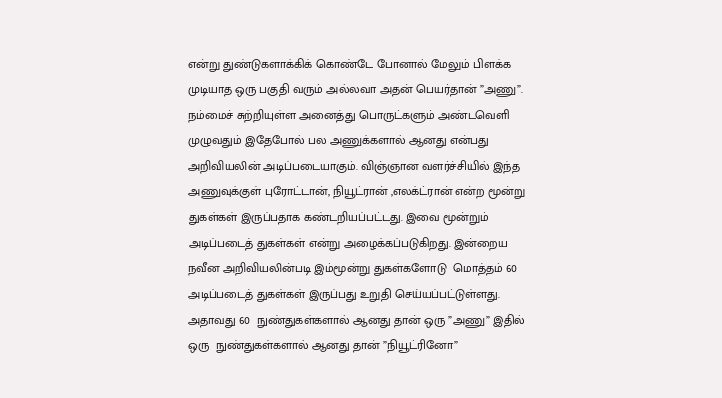என்று துண்டுகளாக்கிக் கொண்டே போனால் மேலும் பிளக்க முடியாத ஒரு பகுதி வரும் அல்லவா அதன் பெயர்தான் ”அணு”. நம்மைச் சுற்றியுள்ள அனைத்து பொருட்களும் அண்டவெளி முழுவதும் இதேபோல் பல அணுக்களால் ஆனது என்பது அறிவியலின் அடிப்படையாகும். விஞ்ஞான வளர்ச்சியில் இந்த  அணுவுக்குள் புரோட்டான், நியூட்ரான் ,எலக்ட்ரான் என்ற மூன்று துகள்கள் இருப்பதாக கண்டறியப்பட்டது. இவை மூன்றும் அடிப்படைத் துகள்கள் என்று அழைக்கப்படுகிறது. இன்றைய நவீன அறிவியலின்படி இம்மூன்று துகள்களோடு  மொத்தம் 60 அடிப்படைத் துகள்கள் இருப்பது உறுதி செய்யப்பட்டுள்ளது. அதாவது 60  நுண்துகள்களால் ஆனது தான் ஒரு ”அணு” இதில் ஒரு  நுண்துகள்களால் ஆனது தான் ”நியூட்ரினோ”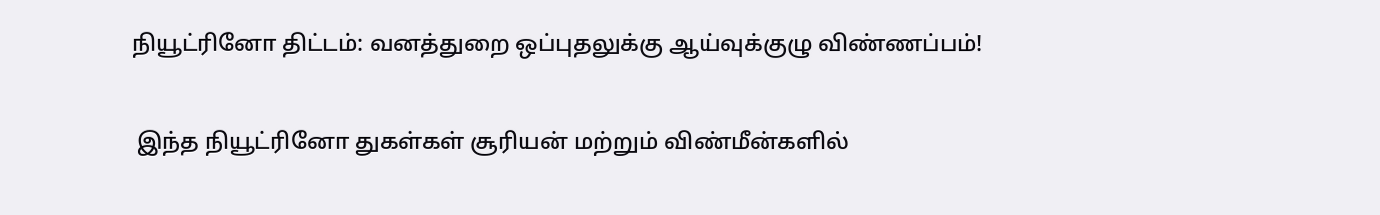நியூட்ரினோ திட்டம்: வனத்துறை ஒப்புதலுக்கு ஆய்வுக்குழு விண்ணப்பம்!

 இந்த நியூட்ரினோ துகள்கள் சூரியன் மற்றும் விண்மீன்களில்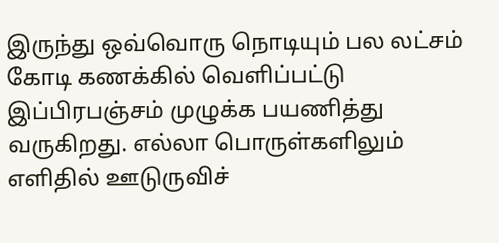இருந்து ஒவ்வொரு நொடியும் பல லட்சம் கோடி கணக்கில் வெளிப்பட்டு இப்பிரபஞ்சம் முழுக்க பயணித்து வருகிறது. எல்லா பொருள்களிலும் எளிதில் ஊடுருவிச்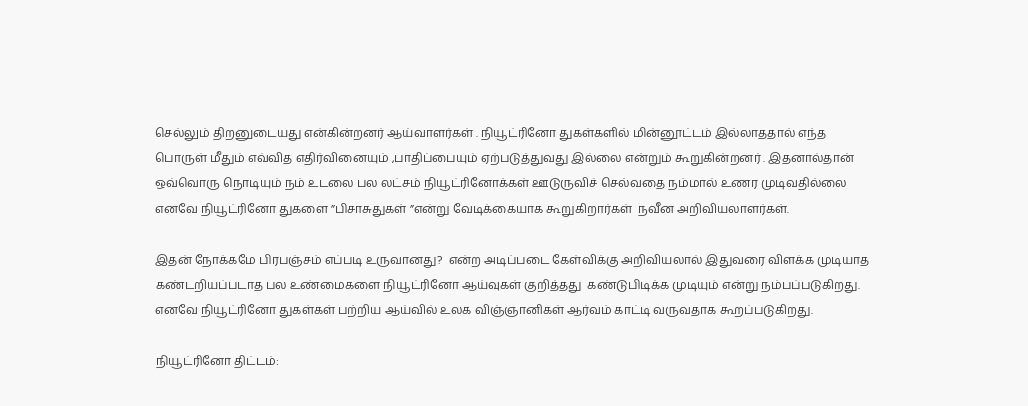செல்லும் திறனுடையது என்கின்றனர் ஆய்வாளர்கள் . நியூட்ரினோ துகள்களில் மின்னூட்டம் இல்லாததால் எந்த பொருள் மீதும் எவ்வித எதிர்வினையும் ,பாதிப்பையும் ஏற்படுத்துவது இல்லை என்றும் கூறுகின்றனர் . இதனால்தான் ஒவ்வொரு நொடியும் நம் உடலை பல லட்சம் நியூட்ரினோக்கள் ஊடுருவிச் செல்வதை நம்மால் உணர முடிவதில்லை எனவே நியூட்ரினோ துகளை ”பிசாசுதுகள் ”என்று வேடிக்கையாக கூறுகிறார்கள்  நவீன அறிவியலாளர்கள்.

இதன் நோக்கமே பிரபஞ்சம் எப்படி உருவானது?  என்ற அடிப்படை கேள்விக்கு அறிவியலால் இதுவரை விளக்க முடியாத கண்டறியப்படாத பல உண்மைகளை நியூட்ரினோ ஆய்வுகள் குறித்தது  கண்டுபிடிக்க முடியும் என்று நம்பப்படுகிறது. எனவே நியூட்ரினோ துகள்கள் பற்றிய ஆய்வில் உலக விஞ்ஞானிகள் ஆர்வம் காட்டி வருவதாக கூறப்படுகிறது.

நியூட்ரினோ திட்டம்: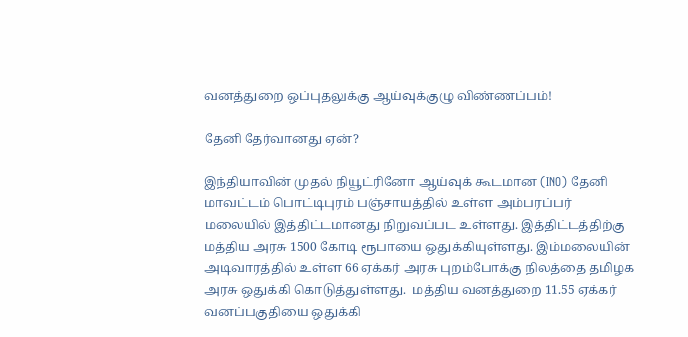வனத்துறை ஒப்புதலுக்கு ஆய்வுக்குழு விண்ணப்பம்!

தேனி தேர்வானது ஏன்?

இந்தியாவின் முதல் நியூட்ரினோ ஆய்வுக் கூடமான (INO) தேனி மாவட்டம் பொட்டிபுரம் பஞ்சாயத்தில் உள்ள அம்பரப்பர் மலையில் இத்திட்டமானது நிறுவப்பட உள்ளது. இத்திட்டத்திற்கு மத்திய அரசு 1500 கோடி ரூபாயை ஒதுக்கியுள்ளது. இம்மலையின் அடிவாரத்தில் உள்ள 66 ஏக்கர் அரசு புறம்போக்கு நிலத்தை தமிழக அரசு ஒதுக்கி கொடுத்துள்ளது.  மத்திய வனத்துறை 11.55 ஏக்கர் வனப்பகுதியை ஒதுக்கி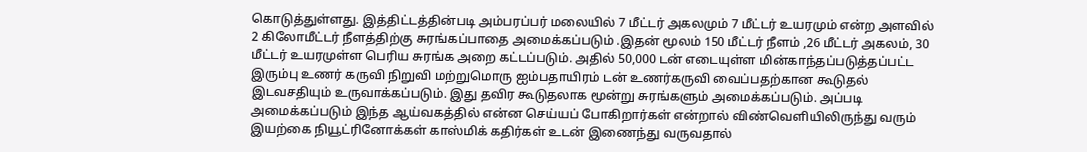கொடுத்துள்ளது. இத்திட்டத்தின்படி அம்பரப்பர் மலையில் 7 மீட்டர் அகலமும் 7 மீட்டர் உயரமும் என்ற அளவில் 2 கிலோமீட்டர் நீளத்திற்கு சுரங்கப்பாதை அமைக்கப்படும் .இதன் மூலம் 150 மீட்டர் நீளம் ,26 மீட்டர் அகலம், 30 மீட்டர் உயரமுள்ள பெரிய சுரங்க அறை கட்டப்படும். அதில் 50,000 டன் எடையுள்ள மின்காந்தப்படுத்தப்பட்ட இரும்பு உணர் கருவி நிறுவி மற்றுமொரு ஐம்பதாயிரம் டன் உணர்கருவி வைப்பதற்கான கூடுதல் இடவசதியும் உருவாக்கப்படும். இது தவிர கூடுதலாக மூன்று சுரங்களும் அமைக்கப்படும். அப்படி அமைக்கப்படும் இந்த ஆய்வகத்தில் என்ன செய்யப் போகிறார்கள் என்றால் விண்வெளியிலிருந்து வரும் இயற்கை நியூட்ரினோக்கள் காஸ்மிக் கதிர்கள் உடன் இணைந்து வருவதால்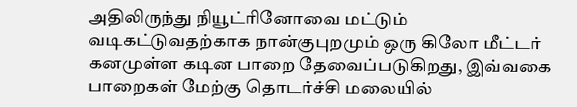அதிலிருந்து நியூட்ரினோவை மட்டும் வடிகட்டுவதற்காக நான்குபுறமும் ஒரு கிலோ மீட்டர் கனமுள்ள கடின பாறை தேவைப்படுகிறது, இவ்வகை பாறைகள் மேற்கு தொடர்ச்சி மலையில்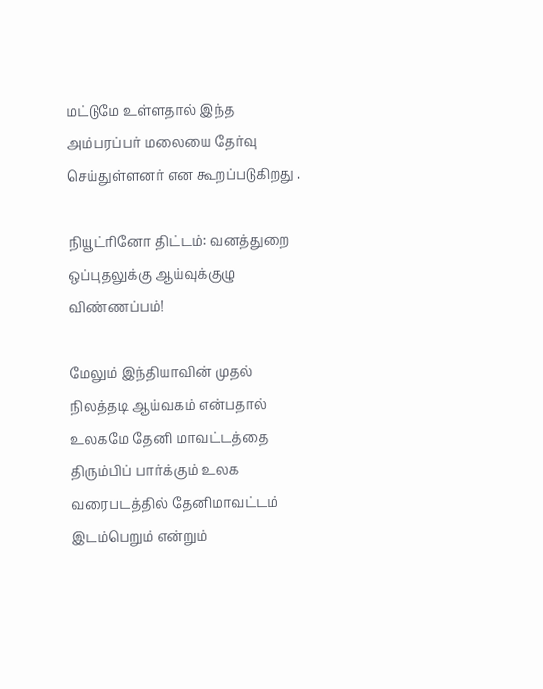மட்டுமே உள்ளதால் இந்த அம்பரப்பர் மலையை தேர்வு செய்துள்ளனர் என கூறப்படுகிறது .

நியூட்ரினோ திட்டம்: வனத்துறை ஒப்புதலுக்கு ஆய்வுக்குழு விண்ணப்பம்!

மேலும் இந்தியாவின் முதல் நிலத்தடி ஆய்வகம் என்பதால் உலகமே தேனி மாவட்டத்தை திரும்பிப் பார்க்கும் உலக வரைபடத்தில் தேனிமாவட்டம் இடம்பெறும் என்றும்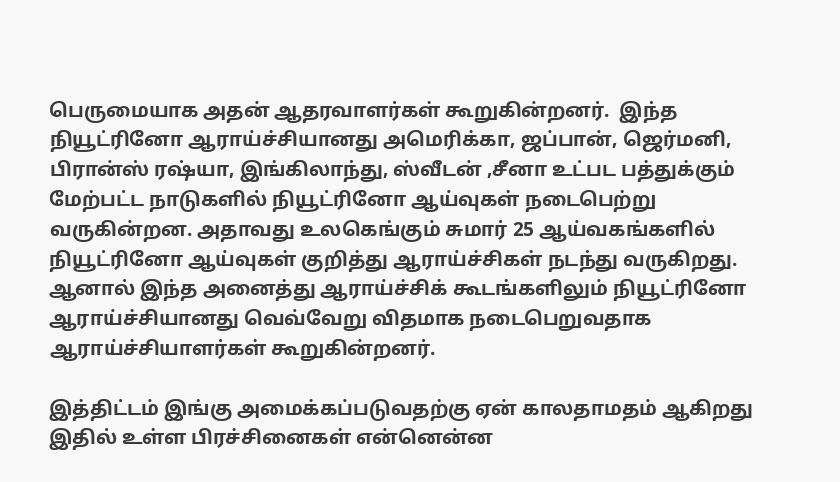பெருமையாக அதன் ஆதரவாளர்கள் கூறுகின்றனர்.  இந்த நியூட்ரினோ ஆராய்ச்சியானது அமெரிக்கா, ஜப்பான், ஜெர்மனி, பிரான்ஸ் ரஷ்யா, இங்கிலாந்து, ஸ்வீடன் ,சீனா உட்பட பத்துக்கும் மேற்பட்ட நாடுகளில் நியூட்ரினோ ஆய்வுகள் நடைபெற்று வருகின்றன. அதாவது உலகெங்கும் சுமார் 25 ஆய்வகங்களில் நியூட்ரினோ ஆய்வுகள் குறித்து ஆராய்ச்சிகள் நடந்து வருகிறது. ஆனால் இந்த அனைத்து ஆராய்ச்சிக் கூடங்களிலும் நியூட்ரினோ ஆராய்ச்சியானது வெவ்வேறு விதமாக நடைபெறுவதாக ஆராய்ச்சியாளர்கள் கூறுகின்றனர்.

இத்திட்டம் இங்கு அமைக்கப்படுவதற்கு ஏன் காலதாமதம் ஆகிறது இதில் உள்ள பிரச்சினைகள் என்னென்ன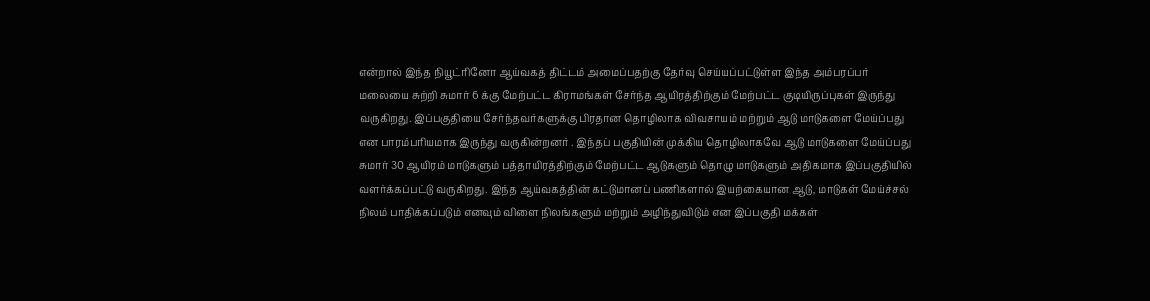என்றால் இந்த நியூட்ரினோ ஆய்வகத் திட்டம் அமைப்பதற்கு தேர்வு செய்யப்பட்டுள்ள இந்த அம்பரப்பர் மலையை சுற்றி சுமார் 6 க்கு மேற்பட்ட கிராமங்கள் சேர்ந்த ஆயிரத்திற்கும் மேற்பட்ட குடியிருப்புகள் இருந்து வருகிறது. இப்பகுதியை சேர்ந்தவர்களுக்கு பிரதான தொழிலாக விவசாயம் மற்றும் ஆடு மாடுகளை மேய்ப்பது என பாரம்பரியமாக இருந்து வருகின்றனர் . இந்தப் பகுதியின் முக்கிய தொழிலாகவே ஆடு மாடுகளை மேய்ப்பது சுமார் 30 ஆயிரம் மாடுகளும் பத்தாயிரத்திற்கும் மேற்பட்ட ஆடுகளும் தொழு மாடுகளும் அதிகமாக இப்பகுதியில் வளர்க்கப்பட்டு வருகிறது. இந்த ஆய்வகத்தின் கட்டுமானப் பணிகளால் இயற்கையான ஆடு, மாடுகள் மேய்ச்சல் நிலம் பாதிக்கப்படும் எனவும் விளை நிலங்களும் மற்றும் அழிந்துவிடும் என இப்பகுதி மக்கள்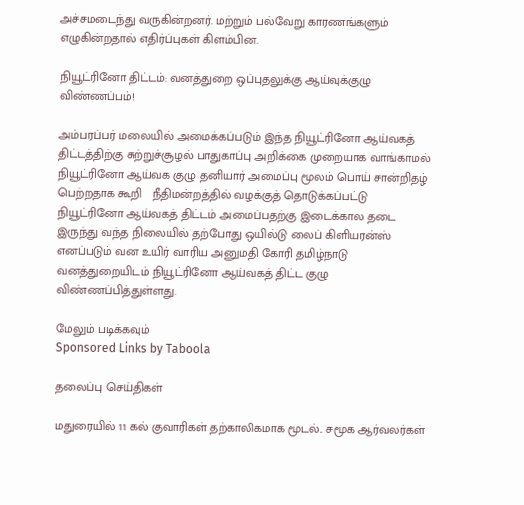அச்சமடைந்து வருகின்றனர். மற்றும் பல்வேறு காரணங்களும் எழுகின்றதால் எதிர்ப்புகள் கிளம்பின.

நியூட்ரினோ திட்டம்: வனத்துறை ஒப்புதலுக்கு ஆய்வுக்குழு விண்ணப்பம்!

அம்பரப்பர் மலையில் அமைக்கப்படும் இந்த நியூட்ரினோ ஆய்வகத் திட்டத்திற்கு சுற்றுச்சூழல் பாதுகாப்பு அறிக்கை முறையாக வாங்காமல்  நியூட்ரினோ ஆய்வக குழு தனியார் அமைப்பு மூலம் பொய் சான்றிதழ் பெற்றதாக கூறி   நீதிமன்றத்தில் வழக்குத் தொடுக்கப்பட்டு நியூட்ரினோ ஆய்வகத் திட்டம் அமைப்பதற்கு இடைக்கால தடை இருந்து வந்த நிலையில் தற்போது ஒயில்டு லைப் கிளியரன்ஸ் எனப்படும் வன உயிர் வாரிய அனுமதி கோரி தமிழ்நாடு வனத்துறையிடம் நியூட்ரினோ ஆய்வகத் திட்ட குழு விண்ணப்பித்துள்ளது.

மேலும் படிக்கவும்
Sponsored Links by Taboola

தலைப்பு செய்திகள்

மதுரையில் 11 கல் குவாரிகள் தற்காலிகமாக மூடல்.. சமூக ஆர்வலர்கள்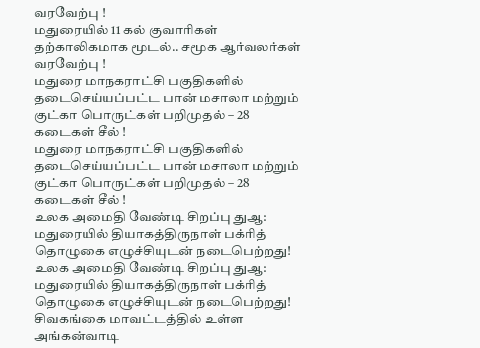வரவேற்பு !
மதுரையில் 11 கல் குவாரிகள் தற்காலிகமாக மூடல்.. சமூக ஆர்வலர்கள் வரவேற்பு !
மதுரை மாநகராட்சி பகுதிகளில் தடைசெய்யப்பட்ட பான் மசாலா மற்றும் குட்கா பொருட்கள் பறிமுதல் – 28 கடைகள் சீல் !
மதுரை மாநகராட்சி பகுதிகளில் தடைசெய்யப்பட்ட பான் மசாலா மற்றும் குட்கா பொருட்கள் பறிமுதல் – 28 கடைகள் சீல் !
உலக அமைதி வேண்டி சிறப்பு துஆ: மதுரையில் தியாகத்திருநாள் பக்ரித் தொழுகை எழுச்சியுடன் நடைபெற்றது!
உலக அமைதி வேண்டி சிறப்பு துஆ: மதுரையில் தியாகத்திருநாள் பக்ரித் தொழுகை எழுச்சியுடன் நடைபெற்றது!
சிவகங்கை மாவட்டத்தில் உள்ள அங்கன்வாடி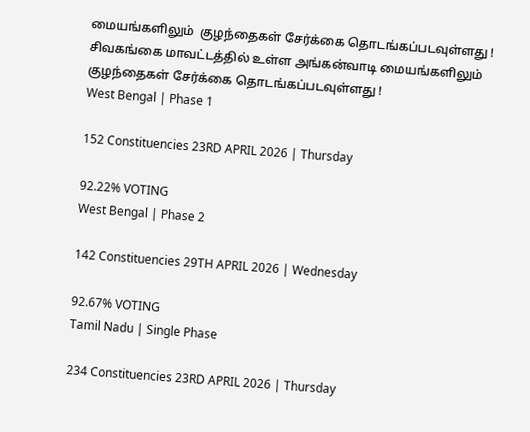மையங்களிலும்  குழந்தைகள் சேர்க்கை தொடங்கப்படவுள்ளது !
சிவகங்கை மாவட்டத்தில் உள்ள அங்கன்வாடி மையங்களிலும்  குழந்தைகள் சேர்க்கை தொடங்கப்படவுள்ளது !
West Bengal | Phase 1

152 Constituencies 23RD APRIL 2026 | Thursday

92.22% VOTING
West Bengal | Phase 2

142 Constituencies 29TH APRIL 2026 | Wednesday

92.67% VOTING
Tamil Nadu | Single Phase

234 Constituencies 23RD APRIL 2026 | Thursday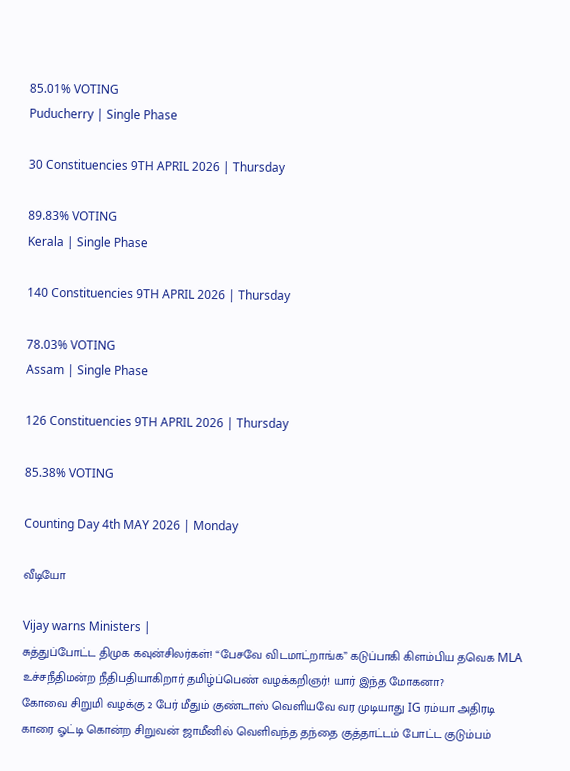85.01% VOTING
Puducherry | Single Phase

30 Constituencies 9TH APRIL 2026 | Thursday

89.83% VOTING
Kerala | Single Phase

140 Constituencies 9TH APRIL 2026 | Thursday

78.03% VOTING
Assam | Single Phase

126 Constituencies 9TH APRIL 2026 | Thursday

85.38% VOTING

Counting Day 4th MAY 2026 | Monday

வீடியோ

Vijay warns Ministers |
சுத்துப்போட்ட திமுக கவுன்சிலர்கள்! “பேசவே விடமாட்றாங்க” கடுப்பாகி கிளம்பிய தவெக MLA
உச்சநீதிமன்ற நீதிபதியாகிறார் தமிழ்ப்பெண் வழக்கறிஞர்! யார் இந்த மோகனா?
கோவை சிறுமி வழக்கு 2 பேர் மீதும் குண்டாஸ் வெளியவே வர முடியாது IG ரம்யா அதிரடி
காரை ஓட்டி கொன்ற சிறுவன் ஜாமீனில் வெளிவந்த தந்தை குத்தாட்டம் போட்ட குடும்பம்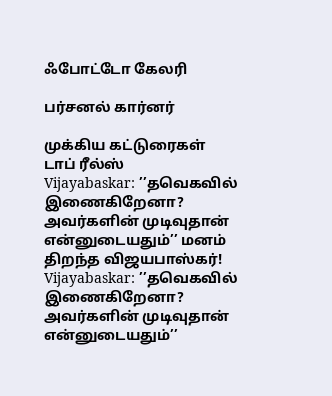ஃபோட்டோ கேலரி

பர்சனல் கார்னர்

முக்கிய கட்டுரைகள்
டாப் ரீல்ஸ்
Vijayabaskar: ’’தவெகவில் இணைகிறேனா? அவர்களின் முடிவுதான் என்னுடையதும்’’ மனம் திறந்த விஜயபாஸ்கர்!
Vijayabaskar: ’’தவெகவில் இணைகிறேனா? அவர்களின் முடிவுதான் என்னுடையதும்’’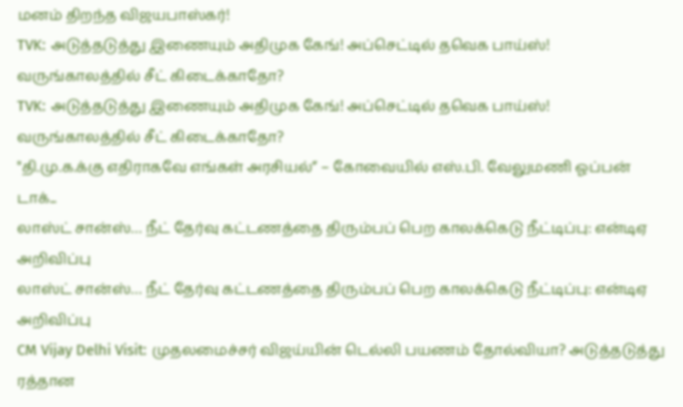மனம் திறந்த விஜயபாஸ்கர்!
TVK: அடுத்தடுத்து இணையும் அதிமுக கேங்! அப்செட்டில் தவெக பாய்ஸ்! வருங்காலத்தில் சீட் கிடைக்காதோ?
TVK: அடுத்தடுத்து இணையும் அதிமுக கேங்! அப்செட்டில் தவெக பாய்ஸ்! வருங்காலத்தில் சீட் கிடைக்காதோ?
"தி.மு.க.க்கு எதிராகவே எங்கள் அரசியல்” – கோவையில் எஸ்.பி. வேலுமணி ஓப்பன் டாக்...
லாஸ்ட் சான்ஸ்… நீட் தேர்வு கட்டணத்தை திரும்பப் பெற காலக்கெடு நீட்டிப்பு: என்டிஏ அறிவிப்பு
லாஸ்ட் சான்ஸ்… நீட் தேர்வு கட்டணத்தை திரும்பப் பெற காலக்கெடு நீட்டிப்பு: என்டிஏ அறிவிப்பு
CM Vijay Delhi Visit: முதலமைச்சர் விஜய்யின் டெல்லி பயணம் தோல்வியா? அடுத்தடுத்து ரத்தான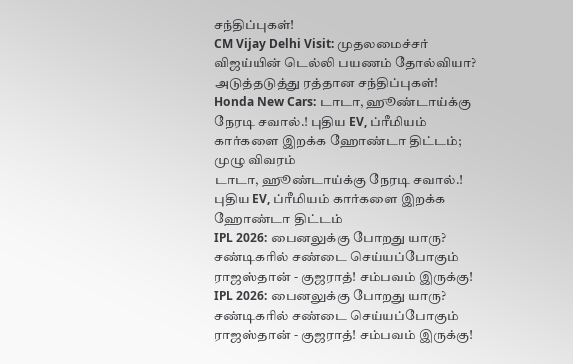சந்திப்புகள்!
CM Vijay Delhi Visit: முதலமைச்சர் விஜய்யின் டெல்லி பயணம் தோல்வியா? அடுத்தடுத்து ரத்தான சந்திப்புகள்!
Honda New Cars: டாடா, ஹூண்டாய்க்கு நேரடி சவால்.! புதிய EV, ப்ரீமியம் கார்களை இறக்க ஹோண்டா திட்டம்; முழு விவரம்
டாடா, ஹூண்டாய்க்கு நேரடி சவால்.! புதிய EV, ப்ரீமியம் கார்களை இறக்க ஹோண்டா திட்டம்
IPL 2026: பைனலுக்கு போறது யாரு? சண்டிகரில் சண்டை செய்யப்போகும் ராஜஸ்தான் - குஜராத்! சம்பவம் இருக்கு!
IPL 2026: பைனலுக்கு போறது யாரு? சண்டிகரில் சண்டை செய்யப்போகும் ராஜஸ்தான் - குஜராத்! சம்பவம் இருக்கு!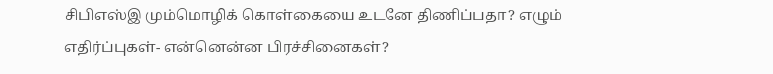சிபிஎஸ்இ மும்மொழிக் கொள்கையை உடனே திணிப்பதா? எழும் எதிர்ப்புகள்- என்னென்ன பிரச்சினைகள்?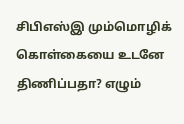சிபிஎஸ்இ மும்மொழிக் கொள்கையை உடனே திணிப்பதா? எழும்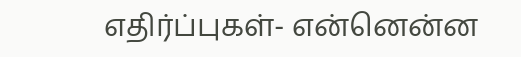எதிர்ப்புகள்- என்னென்ன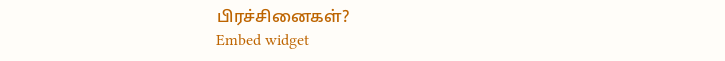பிரச்சினைகள்?
Embed widget